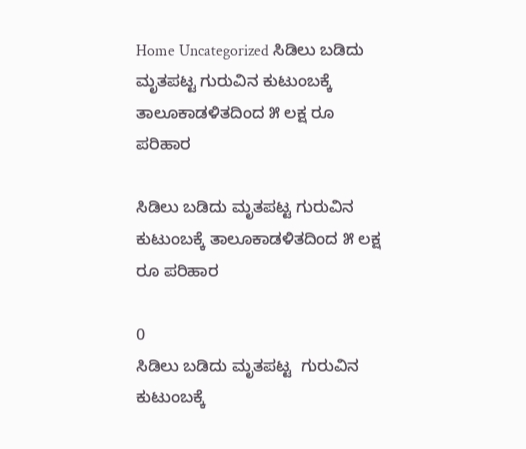Home Uncategorized ಸಿಡಿಲು ಬಡಿದು ಮೃತಪಟ್ಟ ಗುರುವಿನ ಕುಟುಂಬಕ್ಕೆ ತಾಲೂಕಾಡಳಿತದಿಂದ ೫ ಲಕ್ಷ ರೂ ಪರಿಹಾರ

ಸಿಡಿಲು ಬಡಿದು ಮೃತಪಟ್ಟ ಗುರುವಿನ ಕುಟುಂಬಕ್ಕೆ ತಾಲೂಕಾಡಳಿತದಿಂದ ೫ ಲಕ್ಷ ರೂ ಪರಿಹಾರ

0
ಸಿಡಿಲು ಬಡಿದು ಮೃತಪಟ್ಟ  ಗುರುವಿನ ಕುಟುಂಬಕ್ಕೆ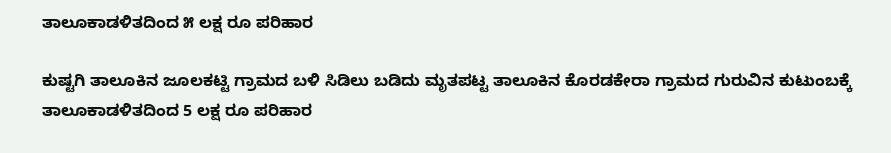ತಾಲೂಕಾಡಳಿತದಿಂದ ೫ ಲಕ್ಷ ರೂ ಪರಿಹಾರ

ಕುಷ್ಟಗಿ ತಾಲೂಕಿನ ಜೂಲಕಟ್ಟಿ ಗ್ರಾಮದ ಬಳಿ ಸಿಡಿಲು ಬಡಿದು ಮೃತಪಟ್ಟ ತಾಲೂಕಿನ ಕೊರಡಕೇರಾ ಗ್ರಾಮದ ಗುರುವಿನ ಕುಟುಂಬಕ್ಕೆ ತಾಲೂಕಾಡಳಿತದಿಂದ 5 ಲಕ್ಷ ರೂ ಪರಿಹಾರ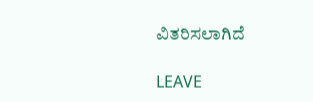ವಿತರಿಸಲಾಗಿದೆ

LEAVE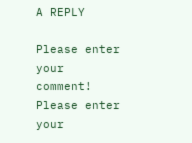A REPLY

Please enter your comment!
Please enter your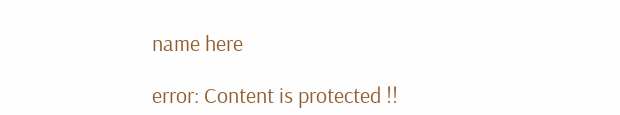name here

error: Content is protected !!